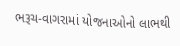ભરૂચ-વાગરામાં યોજનાઓનો લાભથી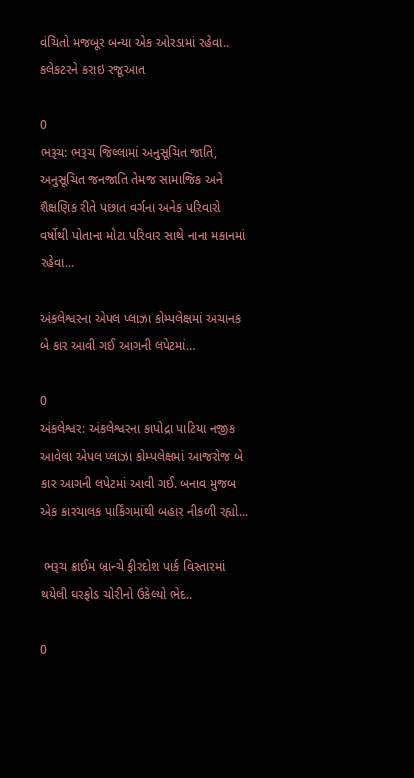વંચિતો મજબૂર બન્યા એક ઓરડામાં રહેવા.. કલેકટરને કરાઇ રજૂઆત

0
ભરૂચ: ભરૂચ જિલ્લામાં અનુસૂચિત જાતિ, અનુસૂચિત જનજાતિ તેમજ સામાજિક અને શૈક્ષણિક રીતે પછાત વર્ગના અનેક પરિવારો વર્ષોથી પોતાના મોટા પરિવાર સાથે નાના મકાનમાં રહેવા...

અંકલેશ્વરના એપલ પ્લાઝા કોમ્પલેક્ષમાં અચાનક બે કાર આવી ગઈ આગની લપેટમાં…

0
અંકલેશ્વર: અંકલેશ્વરના કાપોદ્રા પાટિયા નજીક આવેલા એપલ પ્લાઝા કોમ્પલેક્ષમાં આજરોજ બે કાર આગની લપેટમાં આવી ગઈ. બનાવ મુજબ એક કારચાલક પાર્કિંગમાંથી બહાર નીકળી રહ્યો...

 ભરૂચ ક્રાઈમ બ્રાન્ચે ફીરદોશ પાર્ક વિસ્તારમાં થયેલી ઘરફોડ ચોરીનો ઉકેલ્યો ભેદ..

0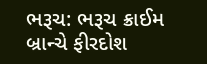ભરૂચ: ભરૂચ ક્રાઈમ બ્રાન્ચે ફીરદોશ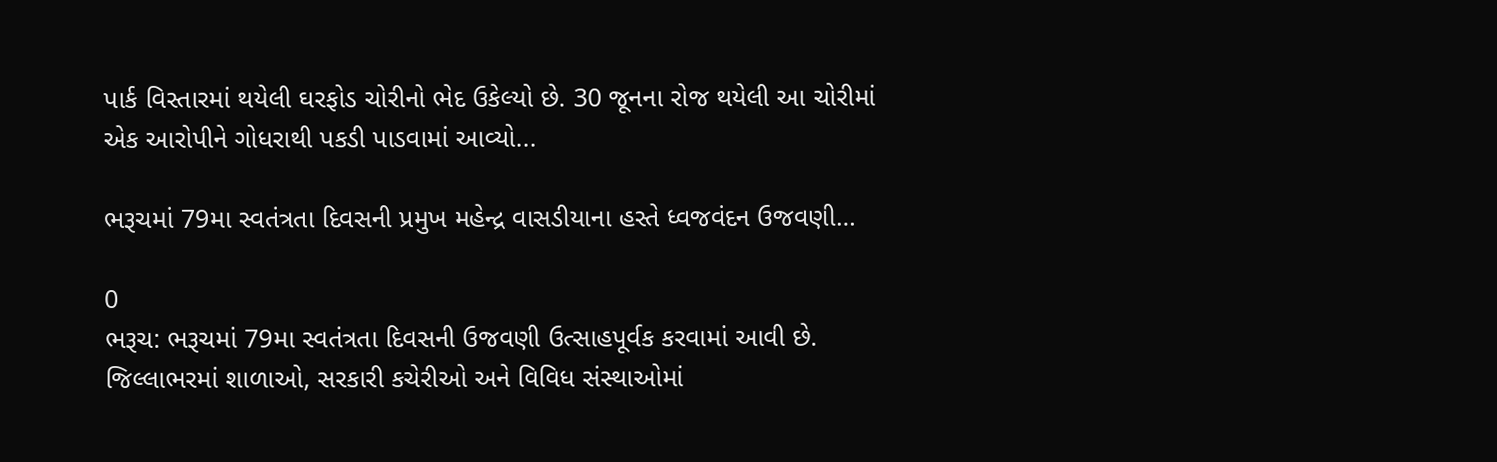પાર્ક વિસ્તારમાં થયેલી ઘરફોડ ચોરીનો ભેદ ઉકેલ્યો છે. 30 જૂનના રોજ થયેલી આ ચોરીમાં એક આરોપીને ગોધરાથી પકડી પાડવામાં આવ્યો...

ભરૂચમાં 79મા સ્વતંત્રતા દિવસની પ્રમુખ મહેન્દ્ર વાસડીયાના હસ્તે ધ્વજવંદન ઉજવણી…

0
ભરૂચ: ભરૂચમાં 79મા સ્વતંત્રતા દિવસની ઉજવણી ઉત્સાહપૂર્વક કરવામાં આવી છે. જિલ્લાભરમાં શાળાઓ, સરકારી કચેરીઓ અને વિવિધ સંસ્થાઓમાં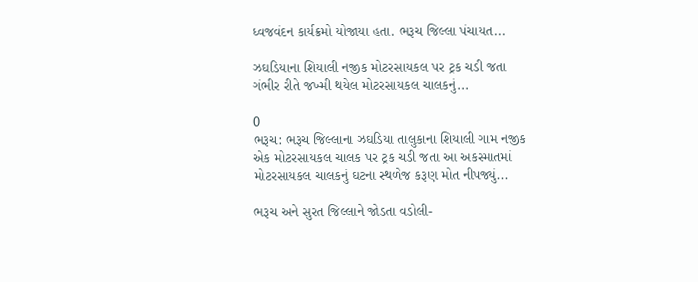ધ્વજવંદન કાર્યક્રમો યોજાયા હતા. ભરૂચ જિલ્લા પંચાયત...

ઝઘડિયાના શિયાલી નજીક મોટરસાયકલ પર ટ્રક ચડી જતા ગંભીર રીતે જખ્મી થયેલ મોટરસાયકલ ચાલકનું...

0
ભરૂચ: ભરૂચ જિલ્લાના ઝઘડિયા તાલુકાના શિયાલી ગામ નજીક એક મોટરસાયકલ ચાલક પર ટ્રક ચડી જતા આ અકસ્માતમાં મોટરસાયકલ ચાલકનું ઘટના સ્થળેજ કરૂણ મોત નીપજ્યું...

ભરૂચ અને સુરત જિલ્લાને જોડતા વડોલી-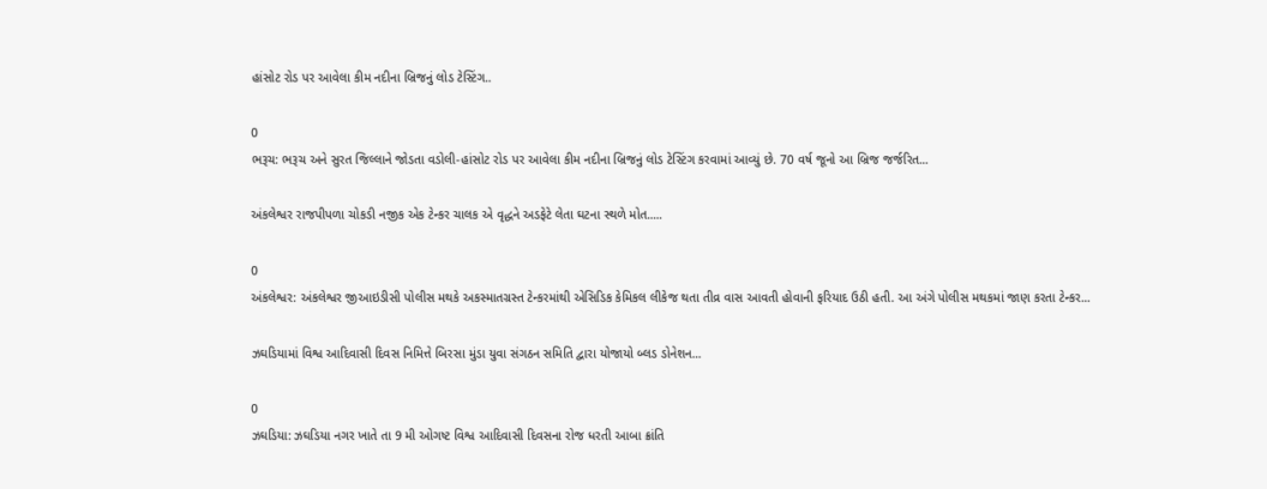હાંસોટ રોડ પર આવેલા કીમ નદીના બ્રિજનું લોડ ટેસ્ટિંગ..

0
ભરૂચ: ભરૂચ અને સુરત જિલ્લાને જોડતા વડોલી-હાંસોટ રોડ પર આવેલા કીમ નદીના બ્રિજનું લોડ ટેસ્ટિંગ કરવામાં આવ્યું છે. 70 વર્ષ જૂનો આ બ્રિજ જર્જરિત...

અંકલેશ્વર રાજપીપળા ચોકડી નજીક એક ટેન્કર ચાલક એ વૃદ્ધને અડફેટે લેતા ઘટના સ્થળે મોત.....

0
અંકલેશ્વર: અંકલેશ્વર જીઆઇડીસી પોલીસ મથકે અકસ્માતગ્રસ્ત ટેન્કરમાંથી એસિડિક કેમિકલ લીકેજ થતા તીવ્ર વાસ આવતી હોવાની ફરિયાદ ઉઠી હતી. આ અંગે પોલીસ મથકમાં જાણ કરતા ટેન્કર...

ઝઘડિયામાં વિશ્વ આદિવાસી દિવસ નિમિત્તે બિરસા મુંડા યુવા સંગઠન સમિતિ દ્વારા યોજાયો બ્લડ ડોનેશન...

0
ઝઘડિયા: ઝઘડિયા નગર ખાતે તા 9 મી ઓગષ્ટ વિશ્વ આદિવાસી દિવસના રોજ ધરતી આબા ક્રાંતિ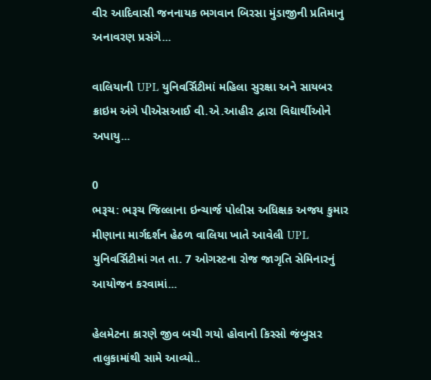વીર આદિવાસી જનનાયક ભગવાન બિરસા મુંડાજીની પ્રતિમાનુ અનાવરણ પ્રસંગે...

વાલિયાની UPL યુનિવર્સિટીમાં મહિલા સુરક્ષા અને સાયબર ક્રાઇમ અંગે પીએસઆઈ વી.એ.આહીર દ્વારા વિદ્યાર્થીઓને અપાયુ...

0
ભરૂચ: ભરૂચ જિલ્લાના ઇન્ચાર્જ પોલીસ અધિક્ષક અજય કુમાર મીણાના માર્ગદર્શન હેઠળ વાલિયા ખાતે આવેલી UPL યુનિવર્સિટીમાં ગત તા. 7 ઓગસ્ટના રોજ જાગૃતિ સેમિનારનું આયોજન કરવામાં...

હેલમેટના કારણે જીવ બચી ગયો હોવાનો કિસ્સો જંબુસર તાલુકામાંથી સામે આવ્યો..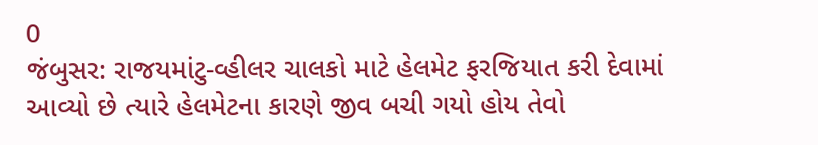0
જંબુસર: રાજયમાંટુ-વ્હીલર ચાલકો માટે હેલમેટ ફરજિયાત કરી દેવામાં આવ્યો છે ત્યારે હેલમેટના કારણે જીવ બચી ગયો હોય તેવો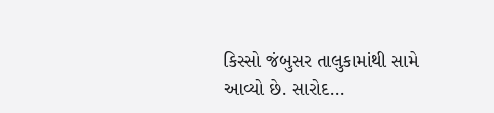કિસ્સો જંબુસર તાલુકામાંથી સામે આવ્યો છે. સારોદ...